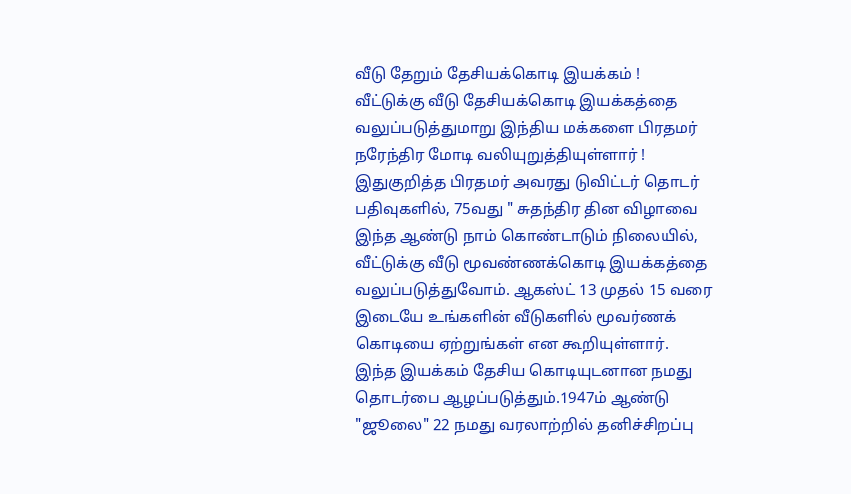வீடு தேறும் தேசியக்கொடி இயக்கம் !
வீட்டுக்கு வீடு தேசியக்கொடி இயக்கத்தை வலுப்படுத்துமாறு இந்திய மக்களை பிரதமர் நரேந்திர மோடி வலியுறுத்தியுள்ளார் !
இதுகுறித்த பிரதமர் அவரது டுவிட்டர் தொடர் பதிவுகளில், 75வது " சுதந்திர தின விழாவை இந்த ஆண்டு நாம் கொண்டாடும் நிலையில், வீட்டுக்கு வீடு மூவண்ணக்கொடி இயக்கத்தை வலுப்படுத்துவோம். ஆகஸ்ட் 13 முதல் 15 வரை இடையே உங்களின் வீடுகளில் மூவர்ணக் கொடியை ஏற்றுங்கள் என கூறியுள்ளார்.
இந்த இயக்கம் தேசிய கொடியுடனான நமது தொடர்பை ஆழப்படுத்தும்.1947ம் ஆண்டு "ஜூலை" 22 நமது வரலாற்றில் தனிச்சிறப்பு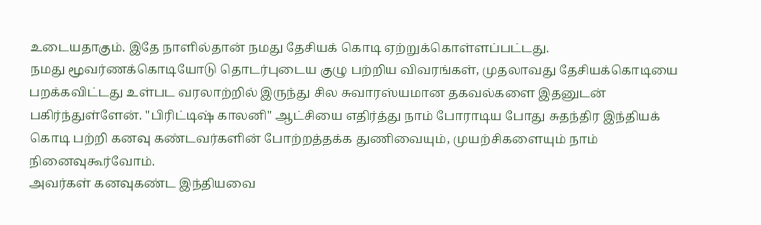உடையதாகும். இதே நாளில்தான் நமது தேசியக் கொடி ஏற்றுக்கொள்ளப்பட்டது.
நமது மூவர்ணக்கொடியோடு தொடர்புடைய குழு பற்றிய விவரங்கள், முதலாவது தேசியக்கொடியை பறக்கவிட்டது உள்பட வரலாற்றில் இருந்து சில சுவாரஸ்யமான தகவல்களை இதனுடன் பகிர்ந்துள்ளேன். "பிரிட்டிஷ் காலனி" ஆட்சியை எதிர்த்து நாம் போராடிய போது சுதந்திர இந்தியக் கொடி பற்றி கனவு கண்டவர்களின் போற்றத்தக்க துணிவையும், முயற்சிகளையும் நாம் நினைவுகூர்வோம்.
அவர்கள் கனவுகண்ட இந்தியவை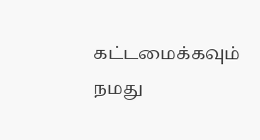கட்டமைக்கவும் நமது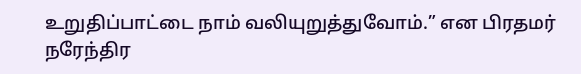உறுதிப்பாட்டை நாம் வலியுறுத்துவோம்.” என பிரதமர் நரேந்திர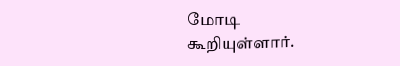மோடி கூறியுள்ளார்.